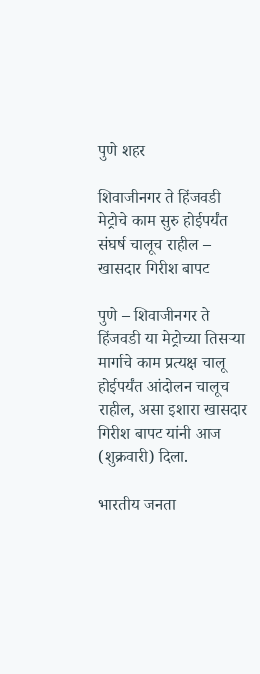पुणे शहर

शिवाजीनगर ते हिंजवडी मेट्रोचे काम सुरु होईपर्यंत संघर्ष चालूच राहील – खासदार गिरीश बापट

पुणे – शिवाजीनगर ते हिंजवडी या मेट्रोच्या तिसऱ्या मार्गाचे काम प्रत्यक्ष चालू होईपर्यंत आंदोलन चालूच राहील, असा इशारा खासदार गिरीश बापट यांनी आज (शुक्रवारी) दिला.

भारतीय जनता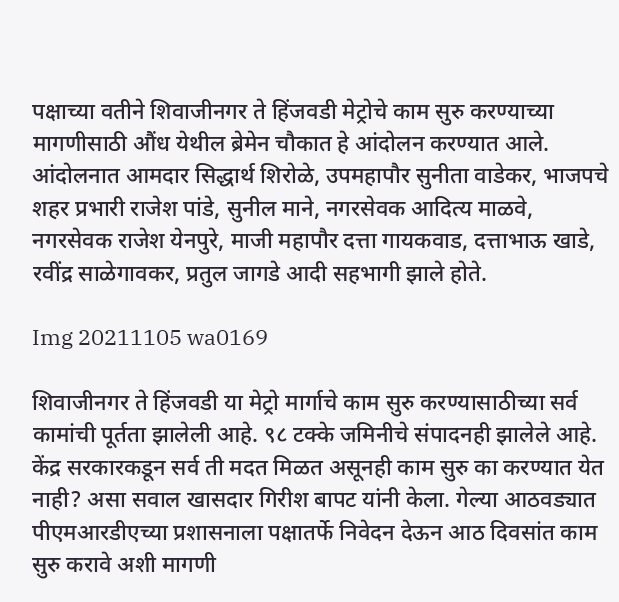पक्षाच्या वतीने शिवाजीनगर ते हिंजवडी मेट्रोचे काम सुरु करण्याच्या मागणीसाठी औंध येथील ब्रेमेन चौकात हे आंदोलन करण्यात आले. आंदोलनात आमदार सिद्धार्थ शिरोळे, उपमहापौर सुनीता वाडेकर, भाजपचे शहर प्रभारी राजेश पांडे, सुनील माने, नगरसेवक आदित्य माळवे, नगरसेवक राजेश येनपुरे, माजी महापौर दत्ता गायकवाड, दत्ताभाऊ खाडे, रवींद्र साळेगावकर, प्रतुल जागडे आदी सहभागी झाले होते.

Img 20211105 wa0169

शिवाजीनगर ते हिंजवडी या मेट्रो मार्गाचे काम सुरु करण्यासाठीच्या सर्व कामांची पूर्तता झालेली आहे. ९८ टक्के जमिनीचे संपादनही झालेले आहे. केंद्र सरकारकडून सर्व ती मदत मिळत असूनही काम सुरु का करण्यात येत नाही? असा सवाल खासदार गिरीश बापट यांनी केला. गेल्या आठवड्यात पीएमआरडीएच्या प्रशासनाला पक्षातर्फे निवेदन देऊन आठ दिवसांत काम सुरु करावे अशी मागणी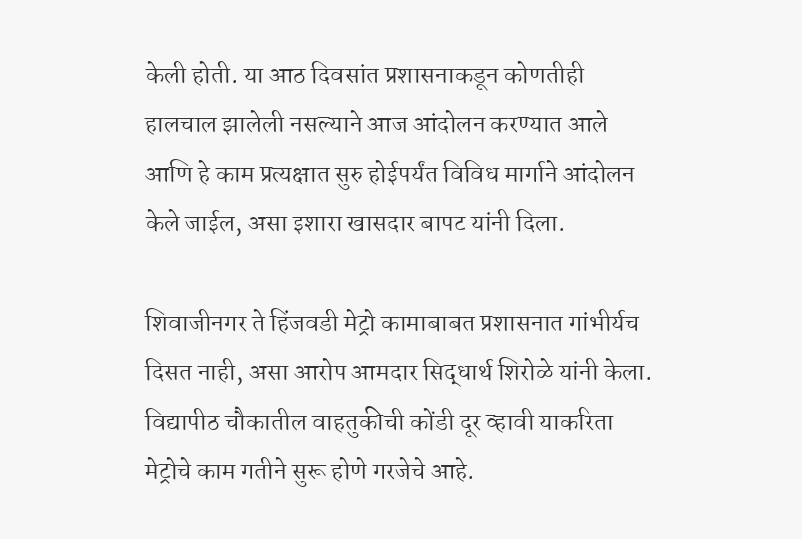केली होती. या आठ दिवसांत प्रशासनाकडून कोणतीही हालचाल झालेली नसल्याने आज आंदोलन करण्यात आले आणि हे काम प्रत्यक्षात सुरु होईपर्यंत विविध मार्गाने आंदोलन केले जाईल, असा इशारा खासदार बापट यांनी दिला.

शिवाजीनगर ते हिंजवडी मेट्रो कामाबाबत प्रशासनात गांभीर्यच दिसत नाही, असा आरोप आमदार सिद्धार्थ शिरोळे यांनी केला. विद्यापीठ चौकातील वाहतुकीची कोंडी दूर व्हावी याकरिता मेट्रोचे काम गतीने सुरू होणे गरजेचे आहे.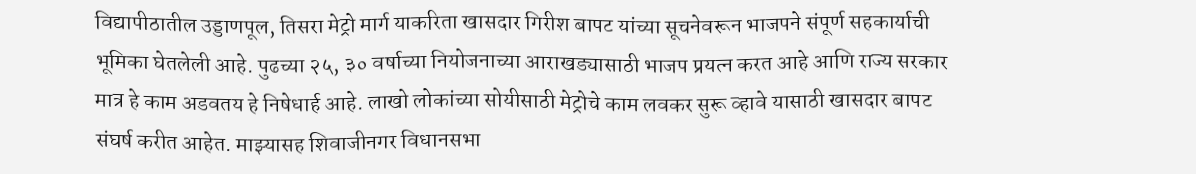विद्यापीठातील उड्डाणपूल, तिसरा मेट्रो मार्ग याकरिता खासदार गिरीश बापट यांच्या सूचनेवरून भाजपने संपूर्ण सहकार्याची भूमिका घेतलेली आहे. पुढच्या २५, ३० वर्षाच्या नियोजनाच्या आराखड्यासाठी भाजप प्रयत्न करत आहे आणि राज्य सरकार मात्र हे काम अडवतय हे निषेधार्ह आहे. लाखो लोकांच्या सोयीसाठी मेट्रोचे काम लवकर सुरू व्हावे यासाठी खासदार बापट संघर्ष करीत आहेत. माझ्यासह शिवाजीनगर विधानसभा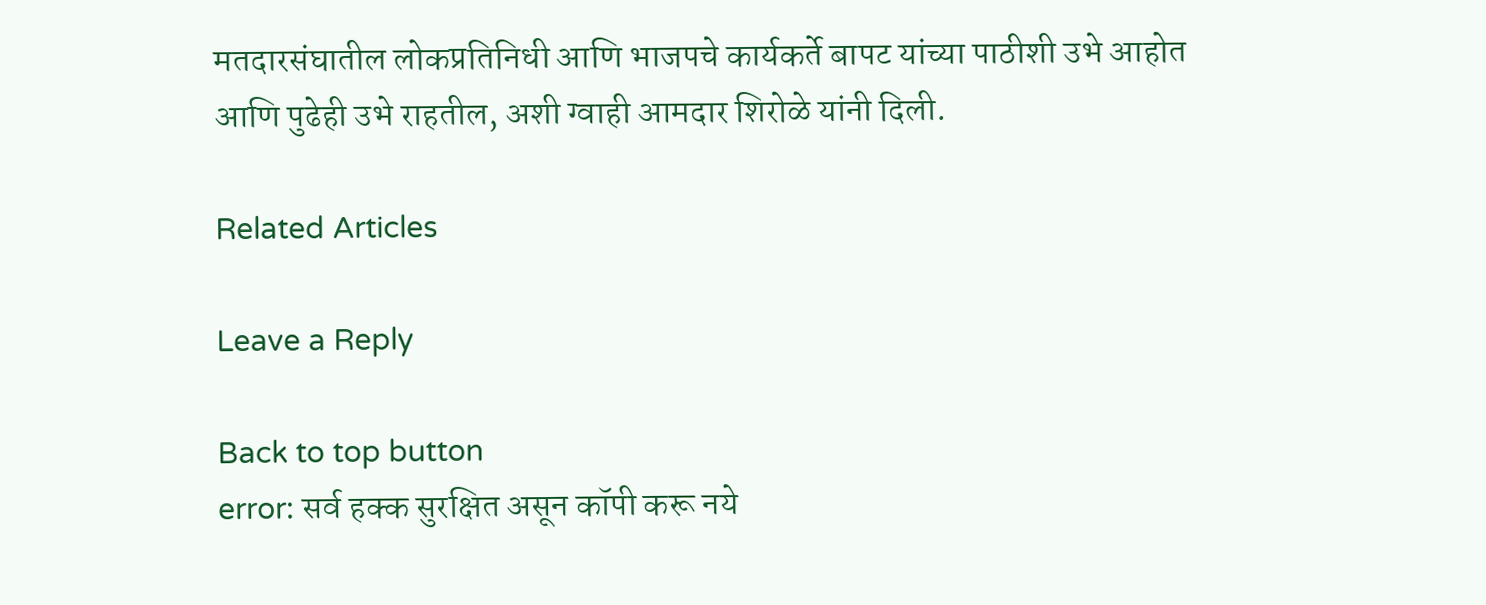मतदारसंघातील लोकप्रतिनिधी आणि भाजपचे कार्यकर्ते बापट यांच्या पाठीशी उभे आहोत आणि पुढेही उभे राहतील, अशी ग्वाही आमदार शिरोळे यांनी दिली.

Related Articles

Leave a Reply

Back to top button
error: सर्व हक्क सुरक्षित असून कॉपी करू नये